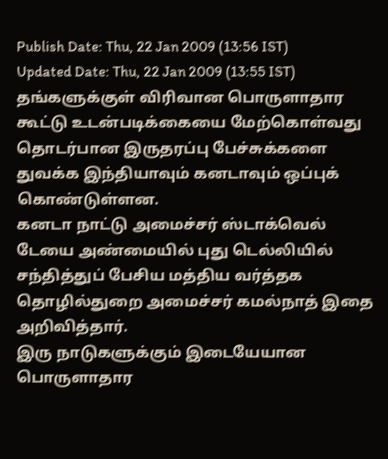Publish Date: Thu, 22 Jan 2009 (13:56 IST)
Updated Date: Thu, 22 Jan 2009 (13:55 IST)
தங்களுக்குள் விரிவான பொருளாதார கூட்டு உடன்படிக்கையை மேற்கொள்வது தொடர்பான இருதரப்பு பேச்சுக்களை துவக்க இந்தியாவும் கனடாவும் ஒப்புக் கொண்டுள்ளன.
கனடா நாட்டு அமைச்சர் ஸ்டாக்வெல் டேயை அண்மையில் புது டெல்லியில் சந்தித்துப் பேசிய மத்திய வர்த்தக தொழில்துறை அமைச்சர் கமல்நாத் இதை அறிவித்தார்.
இரு நாடுகளுக்கும் இடையேயான பொருளாதார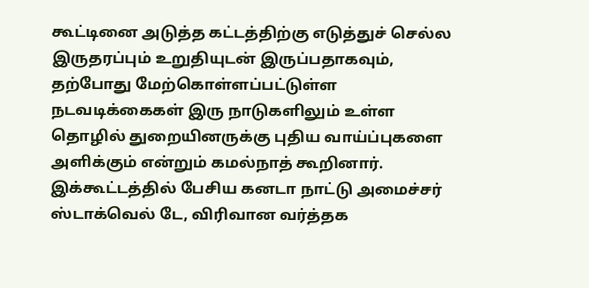கூட்டினை அடுத்த கட்டத்திற்கு எடுத்துச் செல்ல இருதரப்பும் உறுதியுடன் இருப்பதாகவும், தற்போது மேற்கொள்ளப்பட்டுள்ள நடவடிக்கைகள் இரு நாடுகளிலும் உள்ள தொழில் துறையினருக்கு புதிய வாய்ப்புகளை அளிக்கும் என்றும் கமல்நாத் கூறினார்.
இக்கூட்டத்தில் பேசிய கனடா நாட்டு அமைச்சர் ஸ்டாக்வெல் டே, விரிவான வர்த்தக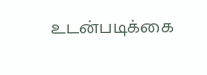உடன்படிக்கை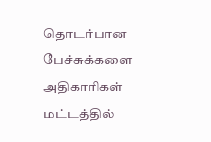தொடர்பான பேச்சுக்களை அதிகாரிகள் மட்டத்தில்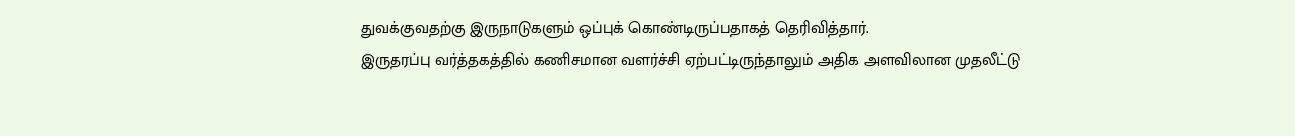துவக்குவதற்கு இருநாடுகளும் ஒப்புக் கொண்டிருப்பதாகத் தெரிவித்தார்.
இருதரப்பு வர்த்தகத்தில் கணிசமான வளர்ச்சி ஏற்பட்டிருந்தாலும் அதிக அளவிலான முதலீட்டு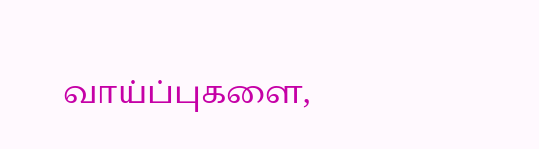வாய்ப்புகளை,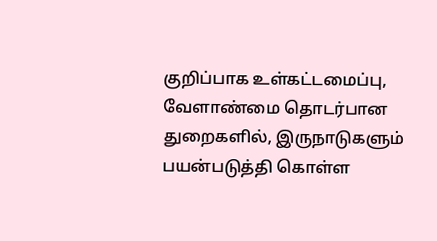குறிப்பாக உள்கட்டமைப்பு, வேளாண்மை தொடர்பான துறைகளில், இருநாடுகளும் பயன்படுத்தி கொள்ள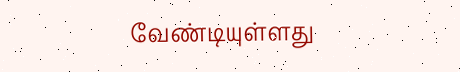வேண்டியுள்ளது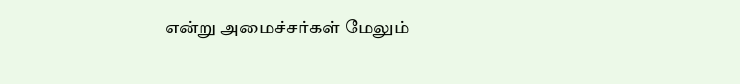என்று அமைச்சர்கள் மேலும்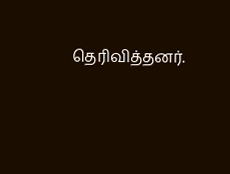தெரிவித்தனர்.